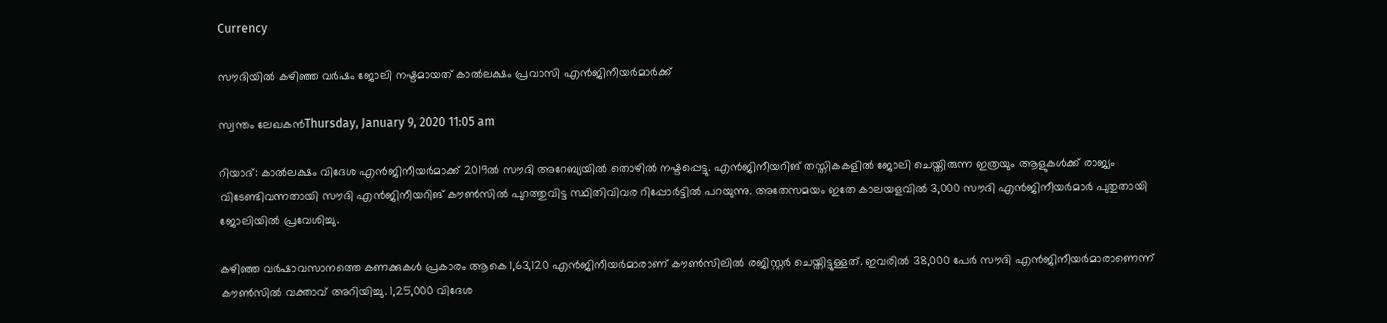Currency

സൗദിയില്‍ കഴിഞ്ഞ വര്‍ഷം ജോലി നഷ്ടമായത് കാല്‍ലക്ഷം പ്രവാസി എന്‍ജിനീയര്‍മാര്‍ക്ക്

സ്വന്തം ലേഖകന്‍Thursday, January 9, 2020 11:05 am

റിയാദ്: കാല്‍ലക്ഷം വിദേശ എന്‍ജിനീയര്‍മാക്ക് 2019ല്‍ സൗദി അറേബ്യയില്‍ തൊഴില്‍ നഷ്ടപ്പെട്ടു. എന്‍ജിനീയറിങ് തസ്തികകളില്‍ ജോലി ചെയ്തിരുന്ന ഇത്രയും ആളുകള്‍ക്ക് രാജ്യം വിടേണ്ടിവന്നതായി സൗദി എന്‍ജിനീയറിങ് കൗണ്‍സില്‍ പുറത്തുവിട്ട സ്ഥിതിവിവര റിപ്പോര്‍ട്ടില്‍ പറയുന്നു. അതേസമയം ഇതേ കാലയളവില്‍ 3,000 സൗദി എന്‍ജിനീയര്‍മാര്‍ പുതുതായി ജോലിയില്‍ പ്രവേശിച്ചു.

കഴിഞ്ഞ വര്‍ഷാവസാനത്തെ കണക്കുകള്‍ പ്രകാരം ആകെ 1,63,120 എന്‍ജിനീയര്‍മാരാണ് കൗണ്‍സിലില്‍ രജിസ്റ്റര്‍ ചെയ്തിട്ടുള്ളത്. ഇവരില്‍ 38,000 പേര്‍ സൗദി എന്‍ജിനീയര്‍മാരാണെന്ന് കൗണ്‍സില്‍ വക്താവ് അറിയിച്ചു. 1,25,000 വിദേശ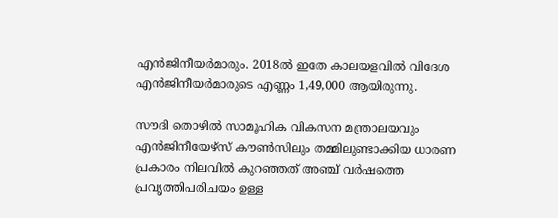എന്‍ജിനീയര്‍മാരും. 2018ല്‍ ഇതേ കാലയളവില്‍ വിദേശ എന്‍ജിനീയര്‍മാരുടെ എണ്ണം 1,49,000 ആയിരുന്നു.

സൗദി തൊഴില്‍ സാമൂഹിക വികസന മന്ത്രാലയവും എന്‍ജിനീയേഴ്‌സ് കൗണ്‍സിലും തമ്മിലുണ്ടാക്കിയ ധാരണ പ്രകാരം നിലവില്‍ കുറഞ്ഞത് അഞ്ച് വര്‍ഷത്തെ പ്രവൃത്തിപരിചയം ഉള്ള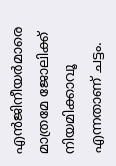എന്‍ജിനീയര്‍മാരെ മാത്രമേ ജോലിക്ക് നിയമിക്കാവൂ എന്നതാണ് ചട്ടം.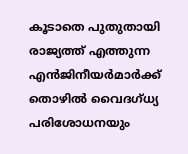കൂടാതെ പുതുതായി രാജ്യത്ത് എത്തുന്ന എന്‍ജിനീയര്‍മാര്‍ക്ക് തൊഴില്‍ വൈദഗ്ധ്യ പരിശോധനയും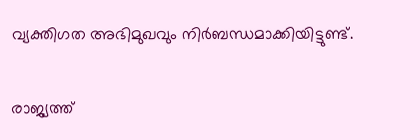വ്യക്തിഗത അഭിമുഖവും നിര്‍ബന്ധമാക്കിയിട്ടുണ്ട്.

രാജ്യത്ത്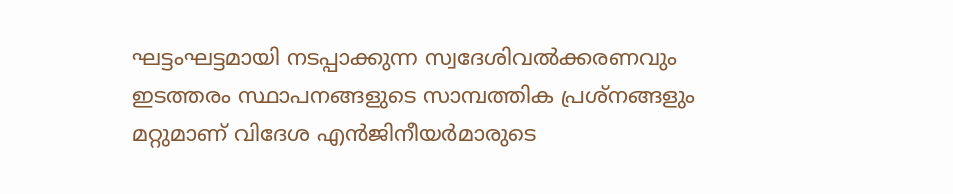ഘട്ടംഘട്ടമായി നടപ്പാക്കുന്ന സ്വദേശിവല്‍ക്കരണവും ഇടത്തരം സ്ഥാപനങ്ങളുടെ സാമ്പത്തിക പ്രശ്‌നങ്ങളും മറ്റുമാണ് വിദേശ എന്‍ജിനീയര്‍മാരുടെ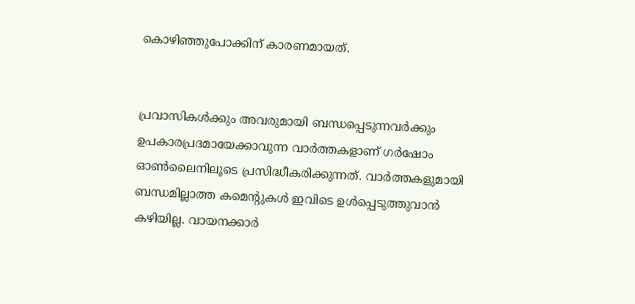കൊഴിഞ്ഞുപോക്കിന് കാരണമായത്.


പ്രവാസികൾക്കും അവരുമായി ബന്ധപ്പെടുന്നവർക്കും ഉപകാരപ്രദമായേക്കാവുന്ന വാർത്തകളാണ് ഗർഷോം ഓൺലൈനിലൂടെ പ്രസിദ്ധീകരിക്കുന്നത്. വാർത്തകളുമായി ബന്ധമില്ലാത്ത കമെന്റുകൾ ഇവിടെ ഉൾപ്പെടുത്തുവാൻ കഴിയില്ല. വായനക്കാർ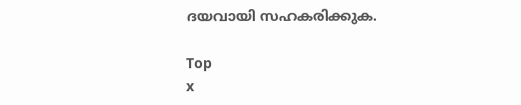ദയവായി സഹകരിക്കുക.

Top
x